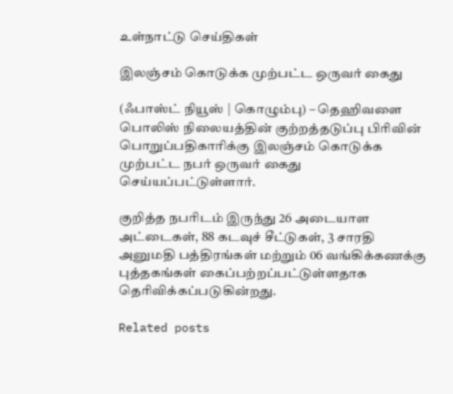உள்நாட்டு செய்திகள்

இலஞ்சம் கொடுக்க முற்பட்ட ஒருவர் கைது

(ஃபாஸ்ட் நியூஸ் | கொழும்பு) – தெஹிவளை பொலிஸ் நிலையத்தின் குற்றத்தடுப்பு பிரிவின் பொறுப்பதிகாரிக்கு இலஞ்சம் கொடுக்க முற்பட்ட நபர் ஒருவர் கைது செய்யப்பட்டுள்ளார்.

குறித்த நபரிடம் இருந்து 26 அடையாள அட்டைகள், 88 கடவுச் சீட்டுகள், 3 சாரதி அனுமதி பத்திரங்கள் மற்றும் 06 வங்கிக்கணக்கு புத்தகங்கள் கைப்பற்றப்பட்டுள்ளதாக தெரிவிக்கப்படுகின்றது.

Related posts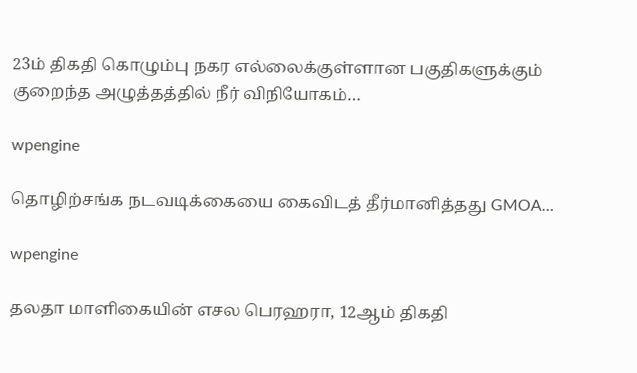23ம் திகதி கொழும்பு நகர எல்லைக்குள்ளான பகுதிகளுக்கும் குறைந்த அழுத்தத்தில் நீர் விநியோகம்…

wpengine

தொழிற்சங்க நடவடிக்கையை கைவிடத் தீர்மானித்தது GMOA…

wpengine

தலதா மாளிகையின் எசல பெரஹரா, 12ஆம் திகதி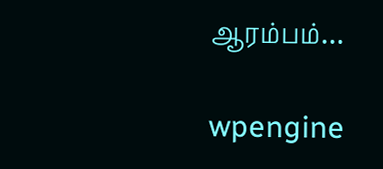ஆரம்பம்…

wpengine